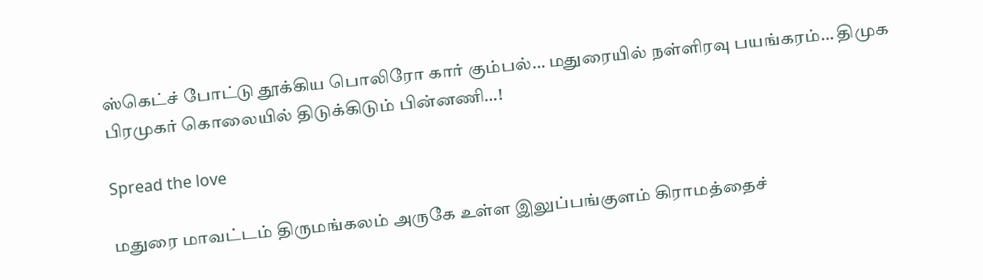ஸ்கெட்ச் போட்டு தூக்கிய பொலிரோ கார் கும்பல்… மதுரையில் நள்ளிரவு பயங்கரம்… திமுக பிரமுகர் கொலையில் திடுக்கிடும் பின்னணி…!

Spread the love

மதுரை மாவட்டம் திருமங்கலம் அருகே உள்ள இலுப்பங்குளம் கிராமத்தைச்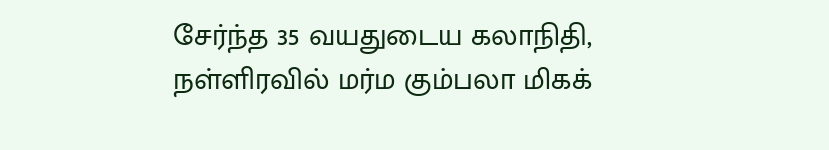சேர்ந்த 35 வயதுடைய கலாநிதி, நள்ளிரவில் மர்ம கும்பலா மிகக்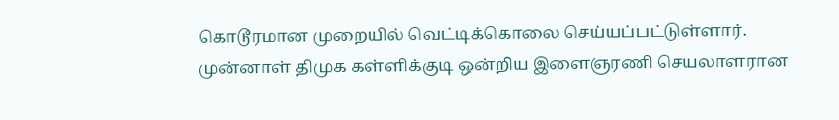கொடூரமான முறையில் வெட்டிக்கொலை செய்யப்பட்டுள்ளார். முன்னாள் திமுக கள்ளிக்குடி ஒன்றிய இளைஞரணி செயலாளரான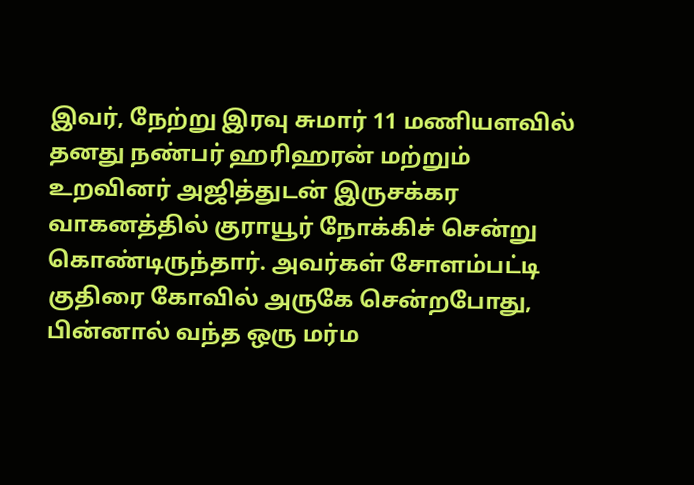இவர், நேற்று இரவு சுமார் 11 மணியளவில் தனது நண்பர் ஹரிஹரன் மற்றும் உறவினர் அஜித்துடன் இருசக்கர வாகனத்தில் குராயூர் நோக்கிச் சென்று கொண்டிருந்தார். அவர்கள் சோளம்பட்டி குதிரை கோவில் அருகே சென்றபோது, பின்னால் வந்த ஒரு மர்ம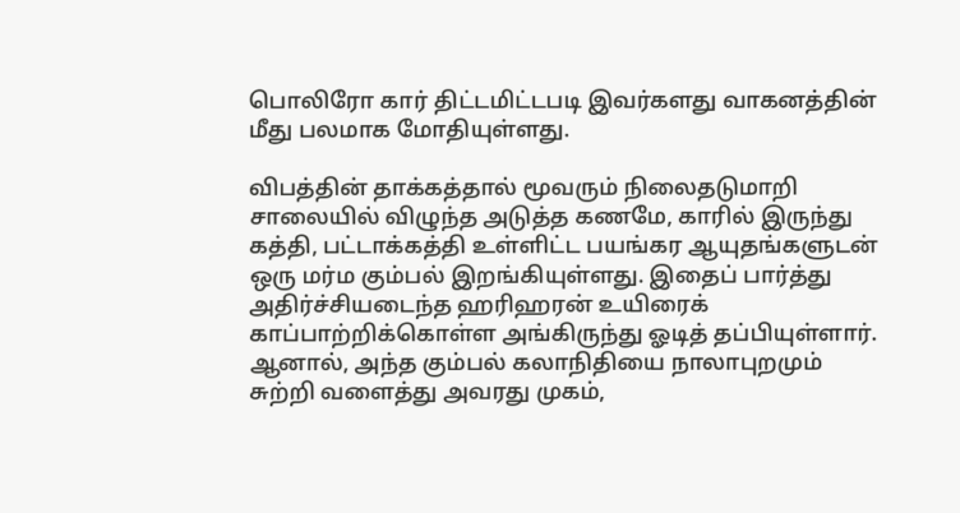பொலிரோ கார் திட்டமிட்டபடி இவர்களது வாகனத்தின் மீது பலமாக மோதியுள்ளது.

விபத்தின் தாக்கத்தால் மூவரும் நிலைதடுமாறி சாலையில் விழுந்த அடுத்த கணமே, காரில் இருந்து கத்தி, பட்டாக்கத்தி உள்ளிட்ட பயங்கர ஆயுதங்களுடன் ஒரு மர்ம கும்பல் இறங்கியுள்ளது. இதைப் பார்த்து அதிர்ச்சியடைந்த ஹரிஹரன் உயிரைக் காப்பாற்றிக்கொள்ள அங்கிருந்து ஓடித் தப்பியுள்ளார். ஆனால், அந்த கும்பல் கலாநிதியை நாலாபுறமும் சுற்றி வளைத்து அவரது முகம்,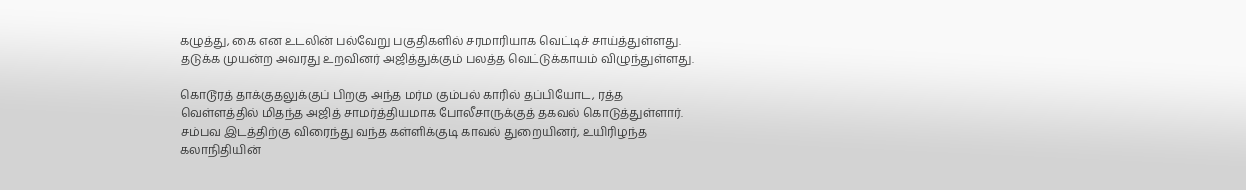கழுத்து, கை என உடலின் பல்வேறு பகுதிகளில் சரமாரியாக வெட்டிச் சாய்த்துள்ளது. தடுக்க முயன்ற அவரது உறவினர் அஜித்துக்கும் பலத்த வெட்டுக்காயம் விழுந்துள்ளது.

கொடூரத் தாக்குதலுக்குப் பிறகு அந்த மர்ம கும்பல் காரில் தப்பியோட, ரத்த வெள்ளத்தில் மிதந்த அஜித் சாமர்த்தியமாக போலீசாருக்குத் தகவல் கொடுத்துள்ளார். சம்பவ இடத்திற்கு விரைந்து வந்த கள்ளிக்குடி காவல் துறையினர், உயிரிழந்த கலாநிதியின்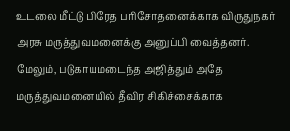உடலை மீட்டு பிரேத பரிசோதனைக்காக விருதுநகர் அரசு மருத்துவமனைக்கு அனுப்பி வைத்தனர். மேலும், படுகாயமடைந்த அஜித்தும் அதே மருத்துவமனையில் தீவிர சிகிச்சைக்காக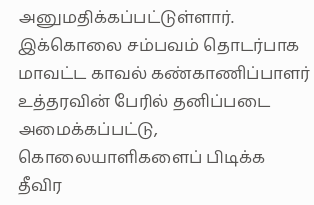அனுமதிக்கப்பட்டுள்ளார். இக்கொலை சம்பவம் தொடர்பாக மாவட்ட காவல் கண்காணிப்பாளர் உத்தரவின் பேரில் தனிப்படை அமைக்கப்பட்டு, கொலையாளிகளைப் பிடிக்க தீவிர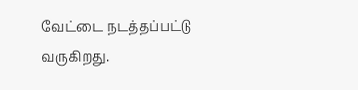வேட்டை நடத்தப்பட்டு வருகிறது.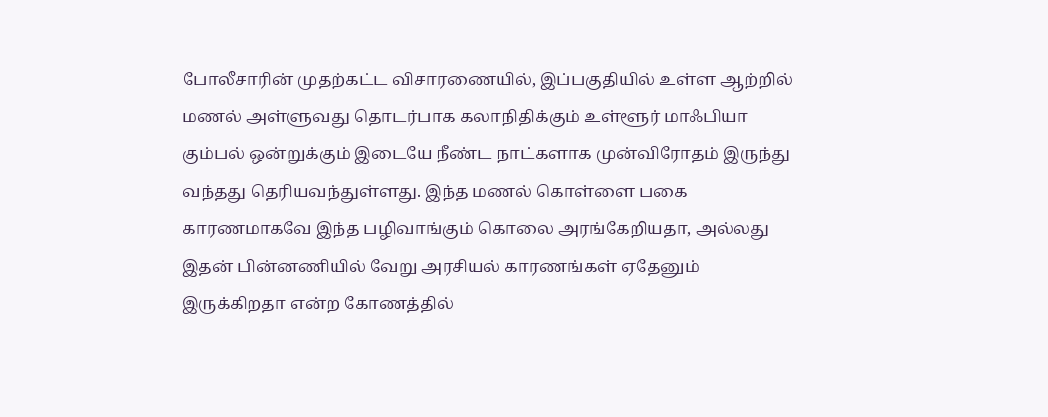போலீசாரின் முதற்கட்ட விசாரணையில், இப்பகுதியில் உள்ள ஆற்றில் மணல் அள்ளுவது தொடர்பாக கலாநிதிக்கும் உள்ளூர் மாஃபியா கும்பல் ஒன்றுக்கும் இடையே நீண்ட நாட்களாக முன்விரோதம் இருந்து வந்தது தெரியவந்துள்ளது. இந்த மணல் கொள்ளை பகை காரணமாகவே இந்த பழிவாங்கும் கொலை அரங்கேறியதா, அல்லது இதன் பின்னணியில் வேறு அரசியல் காரணங்கள் ஏதேனும் இருக்கிறதா என்ற கோணத்தில்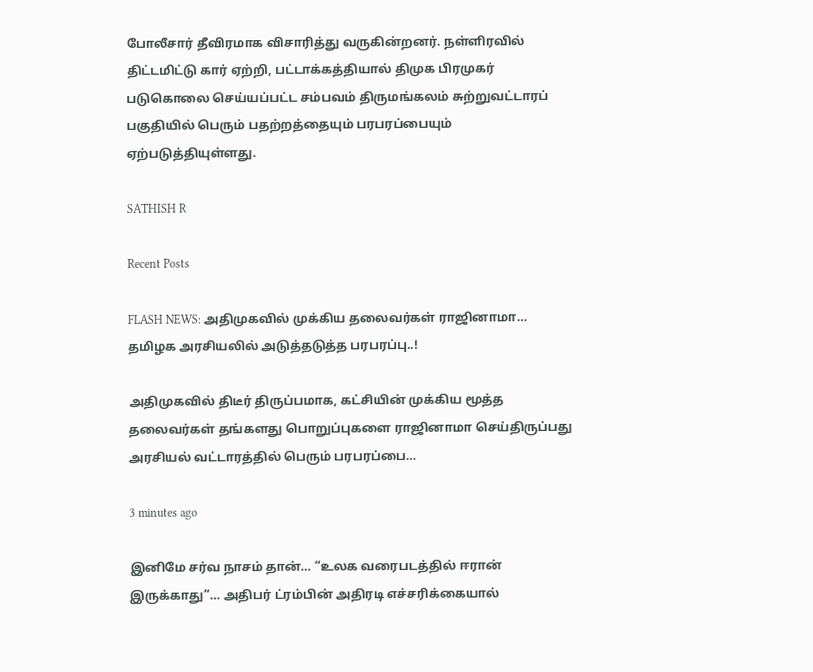போலீசார் தீவிரமாக விசாரித்து வருகின்றனர். நள்ளிரவில் திட்டமிட்டு கார் ஏற்றி, பட்டாக்கத்தியால் திமுக பிரமுகர் படுகொலை செய்யப்பட்ட சம்பவம் திருமங்கலம் சுற்றுவட்டாரப் பகுதியில் பெரும் பதற்றத்தையும் பரபரப்பையும் ஏற்படுத்தியுள்ளது.

SATHISH R

Recent Posts

FLASH NEWS: அதிமுகவில் முக்கிய தலைவர்கள் ராஜினாமா… தமிழக அரசியலில் அடுத்தடுத்த பரபரப்பு..!

அதிமுகவில் திடீர் திருப்பமாக, கட்சியின் முக்கிய மூத்த தலைவர்கள் தங்களது பொறுப்புகளை ராஜினாமா செய்திருப்பது அரசியல் வட்டாரத்தில் பெரும் பரபரப்பை…

3 minutes ago

இனிமே சர்வ நாசம் தான்… “உலக வரைபடத்தில் ஈரான் இருக்காது”… அதிபர் ட்ரம்பின் அதிரடி எச்சரிக்கையால்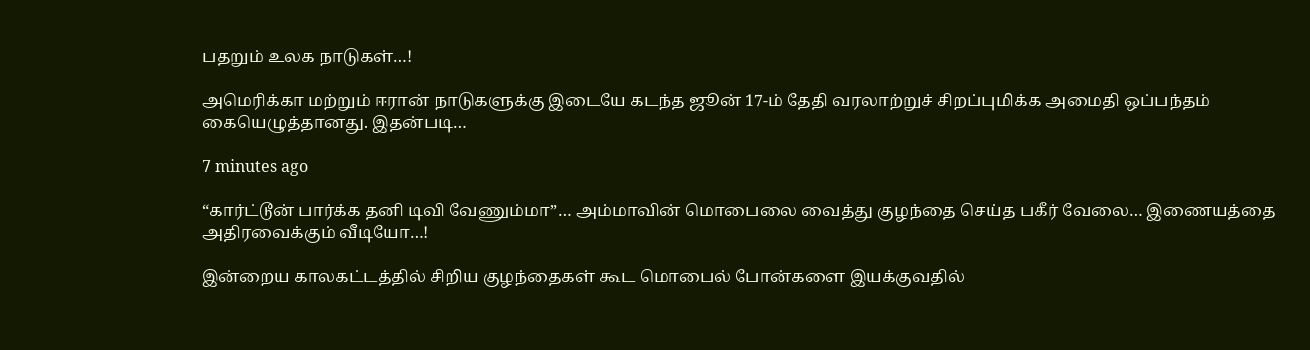பதறும் உலக நாடுகள்…!

அமெரிக்கா மற்றும் ஈரான் நாடுகளுக்கு இடையே கடந்த ஜூன் 17-ம் தேதி வரலாற்றுச் சிறப்புமிக்க அமைதி ஒப்பந்தம் கையெழுத்தானது. இதன்படி…

7 minutes ago

“கார்ட்டூன் பார்க்க தனி டிவி வேணும்மா”… அம்மாவின் மொபைலை வைத்து குழந்தை செய்த பகீர் வேலை… இணையத்தை அதிரவைக்கும் வீடியோ…!

இன்றைய காலகட்டத்தில் சிறிய குழந்தைகள் கூட மொபைல் போன்களை இயக்குவதில்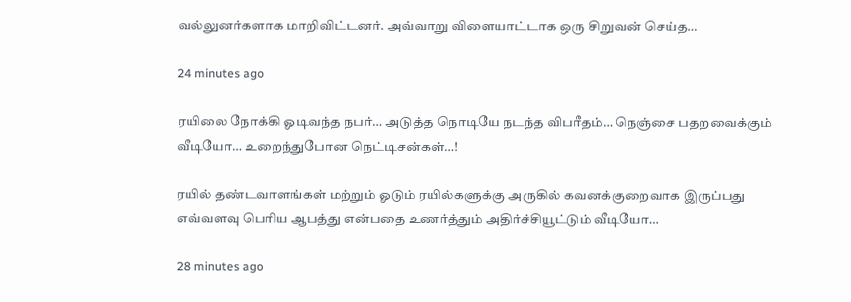வல்லுனர்களாக மாறிவிட்டனர். அவ்வாறு விளையாட்டாக ஒரு சிறுவன் செய்த…

24 minutes ago

ரயிலை நோக்கி ஓடிவந்த நபர்… அடுத்த நொடியே நடந்த விபரீதம்… நெஞ்சை பதறவைக்கும் வீடியோ… உறைந்துபோன நெட்டிசன்கள்…!

ரயில் தண்டவாளங்கள் மற்றும் ஓடும் ரயில்களுக்கு அருகில் கவனக்குறைவாக இருப்பது எவ்வளவு பெரிய ஆபத்து என்பதை உணர்த்தும் அதிர்ச்சியூட்டும் வீடியோ…

28 minutes ago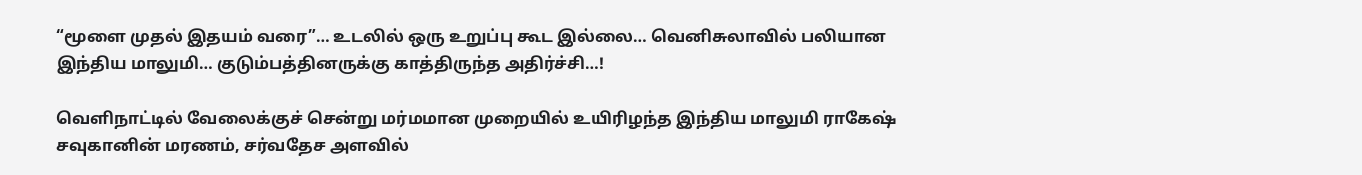“மூளை முதல் இதயம் வரை”… உடலில் ஒரு உறுப்பு கூட இல்லை… வெனிசுலாவில் பலியான இந்திய மாலுமி… குடும்பத்தினருக்கு காத்திருந்த அதிர்ச்சி…!

வெளிநாட்டில் வேலைக்குச் சென்று மர்மமான முறையில் உயிரிழந்த இந்திய மாலுமி ராகேஷ் சவுகானின் மரணம், சர்வதேச அளவில்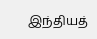இந்தியத்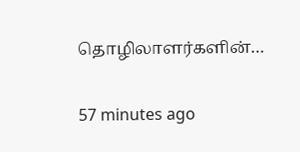தொழிலாளர்களின்…

57 minutes ago